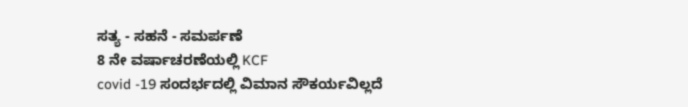ಸತ್ಯ - ಸಹನೆ - ಸಮರ್ಪಣೆ
8 ನೇ ವರ್ಷಾಚರಣೆಯಲ್ಲಿ KCF
covid -19 ಸಂದರ್ಭದಲ್ಲಿ ವಿಮಾನ ಸೌಕರ್ಯವಿಲ್ಲದೆ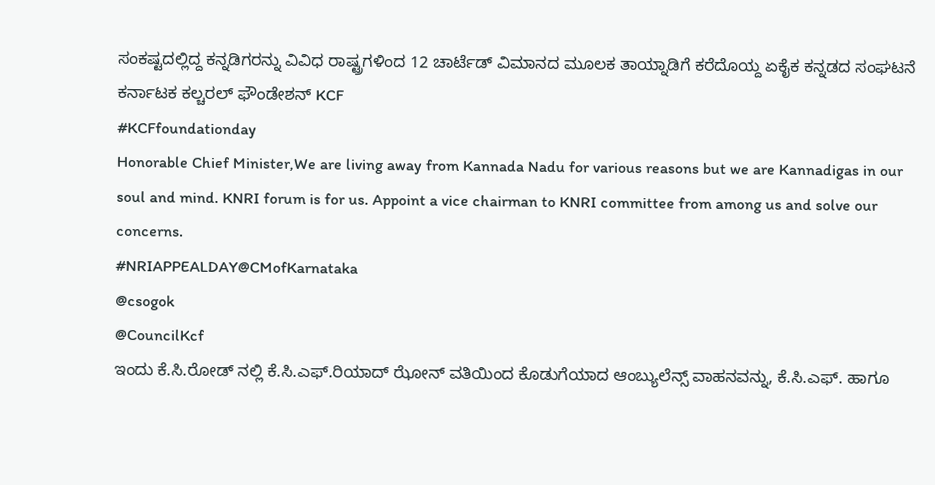ಸಂಕಷ್ಟದಲ್ಲಿದ್ದ ಕನ್ನಡಿಗರನ್ನು ವಿವಿಧ ರಾಷ್ಟ್ರಗಳಿಂದ 12 ಚಾರ್ಟೆಡ್ ವಿಮಾನದ ಮೂಲಕ ತಾಯ್ನಾಡಿಗೆ ಕರೆದೊಯ್ದ ಏಕೈಕ ಕನ್ನಡದ ಸಂಘಟನೆ ಕರ್ನಾಟಕ ಕಲ್ಚರಲ್ ಫೌಂಡೇಶನ್ KCF
#KCFfoundationday
Honorable Chief Minister,We are living away from Kannada Nadu for various reasons but we are Kannadigas in our soul and mind. KNRI forum is for us. Appoint a vice chairman to KNRI committee from among us and solve our concerns.
#NRIAPPEALDAY@CMofKarnataka
@csogok
@CouncilKcf
ಇಂದು ಕೆ.ಸಿ.ರೋಡ್ ನಲ್ಲಿ ಕೆ.ಸಿ.ಎಫ್.ರಿಯಾದ್ ಝೋನ್ ವತಿಯಿಂದ ಕೊಡುಗೆಯಾದ ಆಂಬ್ಯುಲೆನ್ಸ್ ವಾಹನವನ್ನು, ಕೆ.ಸಿ.ಎಫ್. ಹಾಗೂ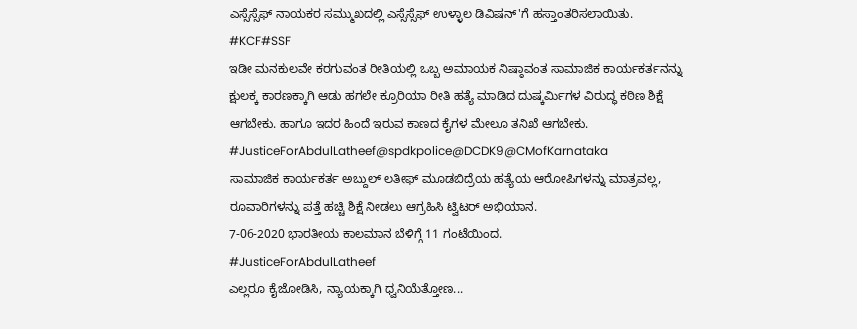ಎಸ್ಸೆಸ್ಸೆಫ್ ನಾಯಕರ ಸಮ್ಮುಖದಲ್ಲಿ ಎಸ್ಸೆಸ್ಸೆಫ್ ಉಳ್ಳಾಲ ಡಿವಿಷನ್'ಗೆ ಹಸ್ತಾಂತರಿಸಲಾಯಿತು.
#KCF#SSF
ಇಡೀ ಮನಕುಲವೇ ಕರಗುವಂತ ರೀತಿಯಲ್ಲಿ ಒಬ್ಬ ಅಮಾಯಕ ನಿಷ್ಠಾವಂತ ಸಾಮಾಜಿಕ ಕಾರ್ಯಕರ್ತನನ್ನು ಕ್ಷುಲಕ್ಕ ಕಾರಣಕ್ಕಾಗಿ ಆಡು ಹಗಲೇ ಕ್ರೂರಿಯಾ ರೀತಿ ಹತ್ಯೆ ಮಾಡಿದ ದುಷ್ಕರ್ಮಿಗಳ ವಿರುದ್ಧ ಕಠಿಣ ಶಿಕ್ಷೆ ಆಗಬೇಕು. ಹಾಗೂ ಇದರ ಹಿಂದೆ ಇರುವ ಕಾಣದ ಕೈಗಳ ಮೇಲೂ ತನಿಖೆ ಆಗಬೇಕು.
#JusticeForAbdulLatheef@spdkpolice@DCDK9@CMofKarnataka
ಸಾಮಾಜಿಕ ಕಾರ್ಯಕರ್ತ ಅಬ್ದುಲ್ ಲತೀಫ್ ಮೂಡಬಿದ್ರೆಯ ಹತ್ಯೆಯ ಆರೋಪಿಗಳನ್ನು ಮಾತ್ರವಲ್ಲ, ರೂವಾರಿಗಳನ್ನು ಪತ್ತೆ ಹಚ್ಚಿ ಶಿಕ್ಷೆ ನೀಡಲು ಆಗ್ರಹಿಸಿ ಟ್ವಿಟರ್ ಅಭಿಯಾನ.
7-06-2020 ಭಾರತೀಯ ಕಾಲಮಾನ ಬೆಳಿಗ್ಗೆ 11 ಗಂಟೆಯಿಂದ.
#JusticeForAbdulLatheef
ಎಲ್ಲರೂ ಕೈಜೋಡಿಸಿ, ನ್ಯಾಯಕ್ಕಾಗಿ ಧ್ವನಿಯೆತ್ತೋಣ...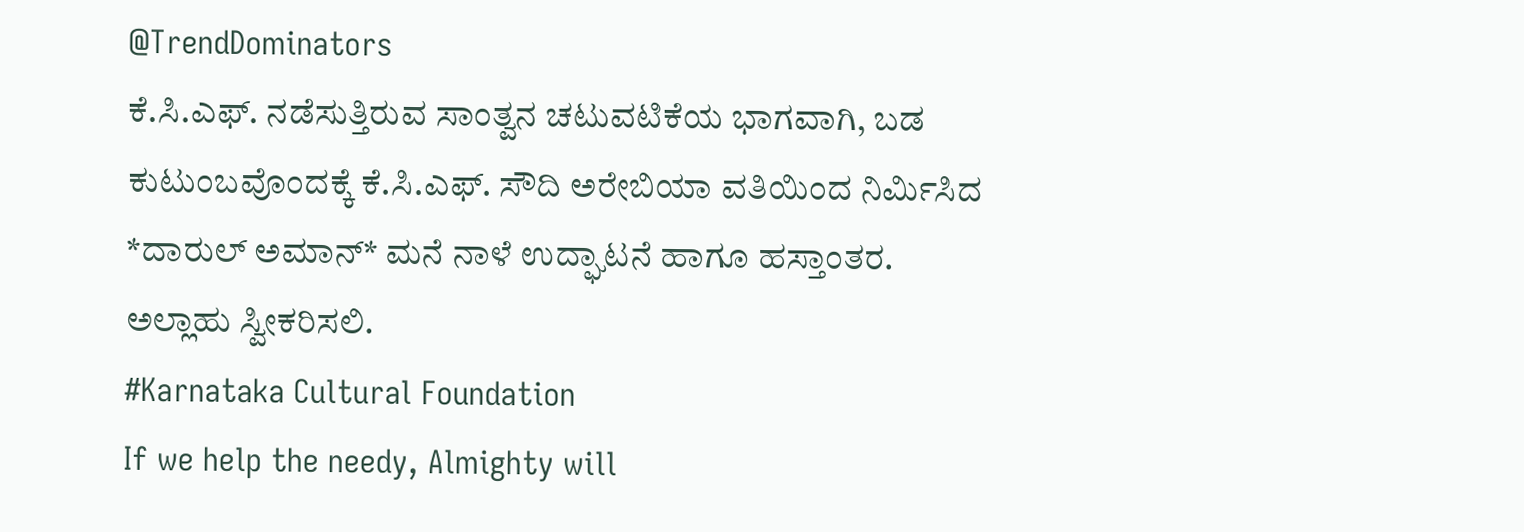@TrendDominators
ಕೆ.ಸಿ.ಎಫ್. ನಡೆಸುತ್ತಿರುವ ಸಾಂತ್ವನ ಚಟುವಟಿಕೆಯ ಭಾಗವಾಗಿ, ಬಡ ಕುಟುಂಬವೊಂದಕ್ಕೆ ಕೆ.ಸಿ.ಎಫ್. ಸೌದಿ ಅರೇಬಿಯಾ ವತಿಯಿಂದ ನಿರ್ಮಿಸಿದ *ದಾರುಲ್ ಅಮಾನ್* ಮನೆ ನಾಳೆ ಉದ್ಘಾಟನೆ ಹಾಗೂ ಹಸ್ತಾಂತರ.
ಅಲ್ಲಾಹು ಸ್ವೀಕರಿಸಲಿ.
#Karnataka Cultural Foundation
If we help the needy, Almighty will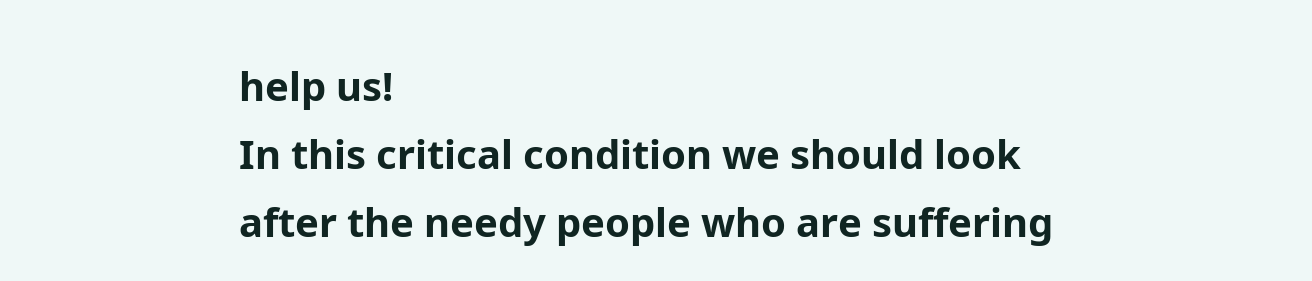help us!
In this critical condition we should look after the needy people who are suffering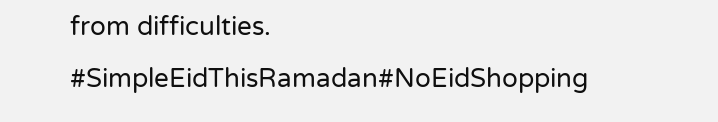from difficulties.
#SimpleEidThisRamadan#NoEidShopping